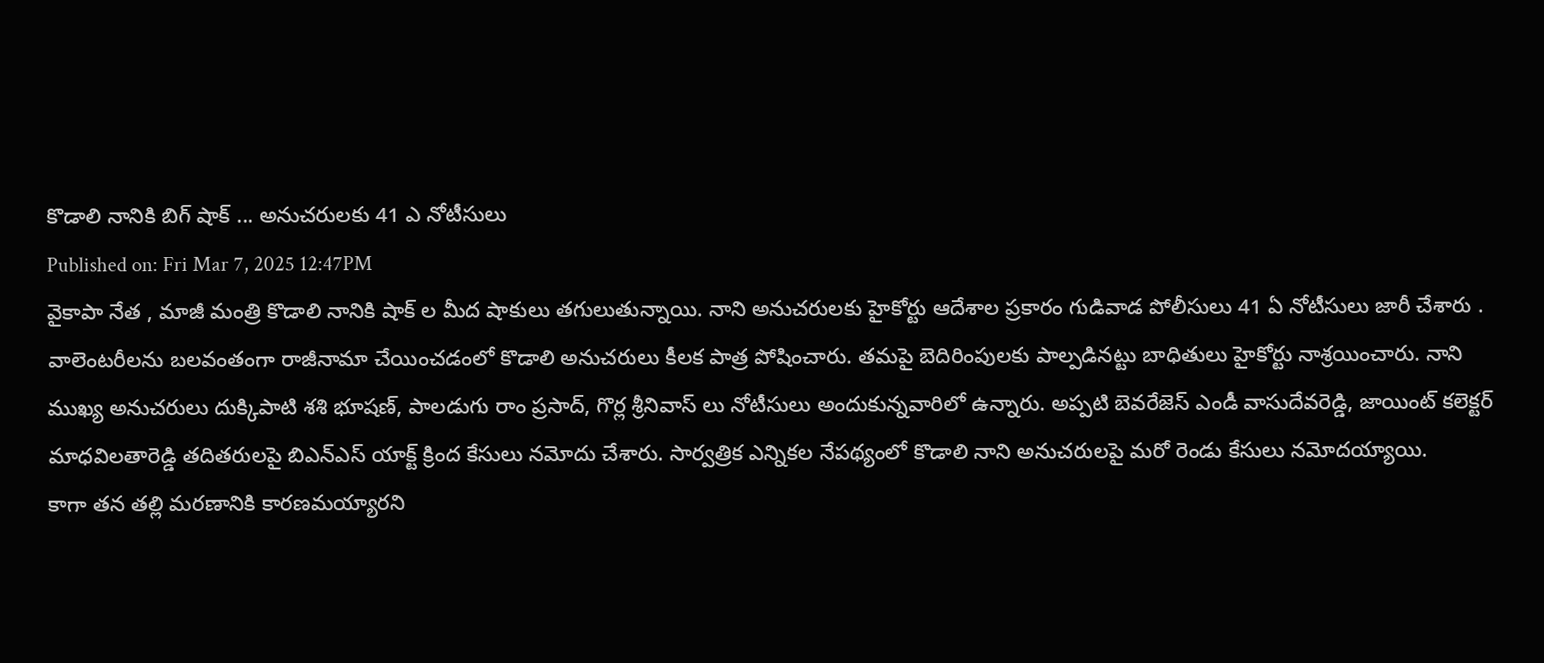కొడాలి నానికి బిగ్ షాక్ ... అనుచరులకు 41 ఎ నోటీసులు
Published on: Fri Mar 7, 2025 12:47PM
వైకాపా నేత , మాజీ మంత్రి కొడాలి నానికి షాక్ ల మీద షాకులు తగులుతున్నాయి. నాని అనుచరులకు హైకోర్టు ఆదేశాల ప్రకారం గుడివాడ పోలీసులు 41 ఏ నోటీసులు జారీ చేశారు . వాలెంటరీలను బలవంతంగా రాజీనామా చేయించడంలో కొడాలి అనుచరులు కీలక పాత్ర పోషించారు. తమపై బెదిరింపులకు పాల్పడినట్టు బాధితులు హైకోర్టు నాశ్రయించారు. నాని ముఖ్య అనుచరులు దుక్కిపాటి శశి భూషణ్, పాలడుగు రాం ప్రసాద్, గొర్ల శ్రీనివాస్ లు నోటీసులు అందుకున్నవారిలో ఉన్నారు. అప్పటి బెవరేజెస్ ఎండీ వాసుదేవరెడ్డి, జాయింట్ కలెక్టర్ మాధవిలతారెడ్డి తదితరులపై బిఎన్ఎస్ యాక్ట్ క్రింద కేసులు నమోదు చేశారు. సార్వత్రిక ఎన్నికల నేపథ్యంలో కొడాలి నాని అనుచరులపై మరో రెండు కేసులు నమోదయ్యాయి.
కాగా తన తల్లి మరణానికి కారణమయ్యారని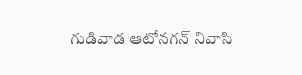గుడివాడ ఆటోనగన్ నివాసి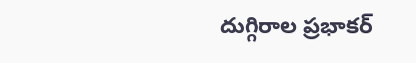దుగ్గిరాల ప్రభాకర్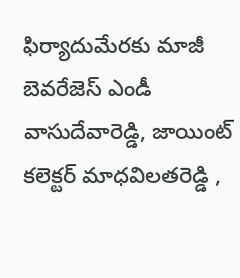ఫిర్యాదుమేరకు మాజీ బెవరేజెస్ ఎండీ వాసుదేవారెడ్డి, జాయింట్ కలెక్టర్ మాధవిలతరెడ్డి ,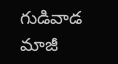గుడివాడ మాజీ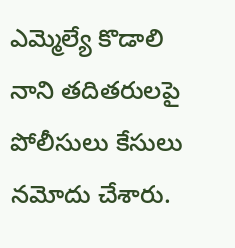ఎమ్మెల్యే కొడాలి నాని తదితరులపై పోలీసులు కేసులు నమోదు చేశారు.